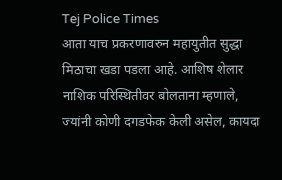Tej Police Times
आता याच प्रकरणावरुन महायुतीत सुद्धा मिठाचा खडा पडला आहे. आशिष शेलार नाशिक परिस्थितीवर बोलताना म्हणाले, ज्यांनी कोणी दगडफेक केली असेल, कायदा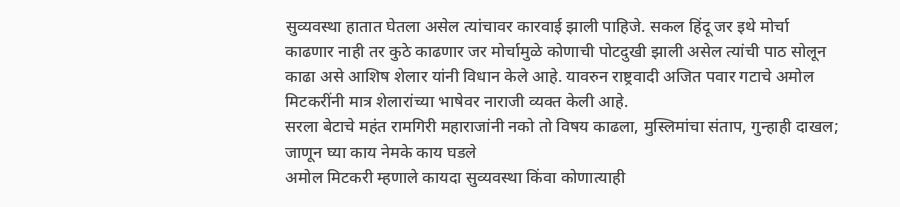सुव्यवस्था हातात घेतला असेल त्यांचावर कारवाई झाली पाहिजे. सकल हिंदू जर इथे मोर्चा काढणार नाही तर कुठे काढणार जर मोर्चामुळे कोणाची पोटदुखी झाली असेल त्यांची पाठ सोलून काढा असे आशिष शेलार यांनी विधान केले आहे. यावरुन राष्ट्रवादी अजित पवार गटाचे अमोल मिटकरींनी मात्र शेलारांच्या भाषेवर नाराजी व्यक्त केली आहे.
सरला बेटाचे महंत रामगिरी महाराजांनी नको तो विषय काढला, मुस्लिमांचा संताप, गुन्हाही दाखल; जाणून घ्या काय नेमके काय घडले
अमोल मिटकरी म्हणाले कायदा सुव्यवस्था किंवा कोणात्याही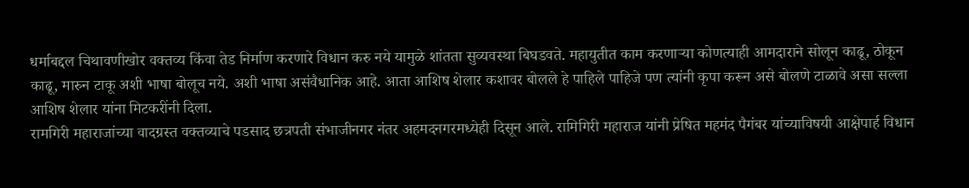धर्माबद्दल चिथावणीखोर वक्तव्य किंवा तेड निर्माण करणारे विधान करु नये यामुळे शांतता सुव्यवस्था बिघडवते. महायुतीत काम करणाऱ्या कोणत्याही आमदाराने सोलून काढू, ठोकून काढू, मारुन टाकू अशी भाषा बोलूच नये. अशी भाषा असंवैधानिक आहे. आता आशिष शेलार कशावर बोलले हे पाहिले पाहिजे पण त्यांनी कृपा करून असे बोलणे टाळावे असा सल्ला आशिष शेलार यांना मिटकरींनी दिला.
रामगिरी महाराजांच्या वादग्रस्त वक्तव्याचे पडसाद छत्रपती संभाजीनगर नंतर अहमदनगरमध्येही दिसून आले. रामिगिरी महाराज यांनी प्रेषित महमंद पैगंबर यांच्याविषयी आक्षेपार्ह विधान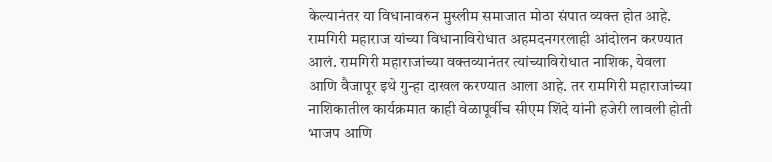केल्यानंतर या विधानावरुन मुस्लीम समाजात मोठा संपात व्यक्त होत आहे. रामगिरी महाराज यांच्या विधानाविरोधात अहमदनगरलाही आंदोलन करण्यात आलं. रामगिरी महाराजांच्या वक्तव्यानंतर त्यांच्याविरोधात नाशिक, येवला आणि वैजापूर इथे गुन्हा दाखल करण्यात आला आहे. तर रामगिरी महाराजांच्या नाशिकातील कार्यक्रमात काही वेळापूर्वीच सीएम शिंदे यांनी हजेरी लावली होती भाजप आणि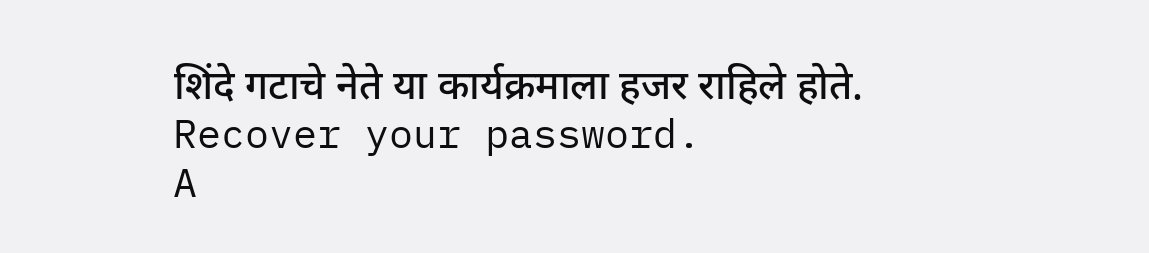शिंदे गटाचे नेते या कार्यक्रमाला हजर राहिले होते.
Recover your password.
A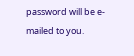password will be e-mailed to you.